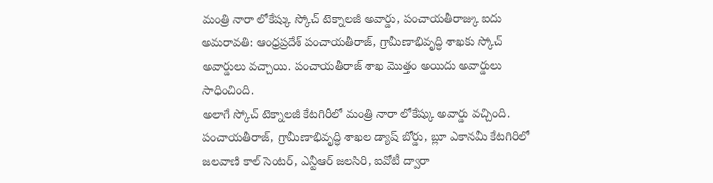మంత్రి నారా లోకేష్కు స్కోచ్ టెక్నాలజీ అవార్డు, పంచాయతీరాజ్కు ఐదు
అమరావతి: ఆంధ్రప్రదేశ్ పంచాయతీరాజ్, గ్రామీణాభివృద్ధి శాఖకు స్కోచ్ అవార్డులు వచ్చాయి. పంచాయతీరాజ్ శాఖ మొత్తం అయిదు అవార్డులు సాధించింది.
అలాగే స్కోచ్ టెక్నాలజీ కేటగిరీలో మంత్రి నారా లోకేష్కు అవార్డు వచ్చింది. పంచాయతీరాజ్, గ్రామీణాభివృద్ధి శాఖల డ్యాష్ బోర్డు, బ్లూ ఎకానమీ కేటగిరిలో జలవాణి కాల్ సెంటర్, ఎన్టీఆర్ జలసిరి, ఐవోటీ ద్వారా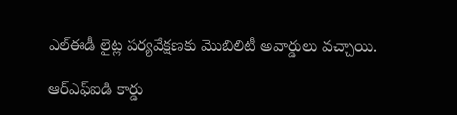ఎల్ఈడీ లైట్ల పర్యవేక్షణకు మొబిలిటీ అవార్డులు వచ్చాయి.

ఆర్ఎఫ్ఐడి కార్డు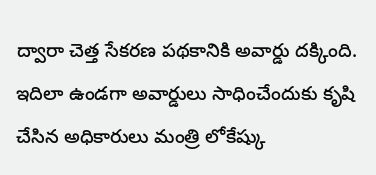ద్వారా చెత్త సేకరణ పథకానికి అవార్డు దక్కింది. ఇదిలా ఉండగా అవార్డులు సాధించేందుకు కృషి చేసిన అధికారులు మంత్రి లోకేష్కు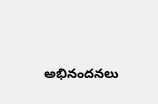అభినందనలు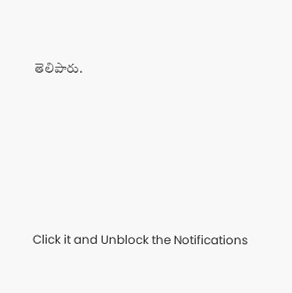తెలిపారు.












Click it and Unblock the Notifications